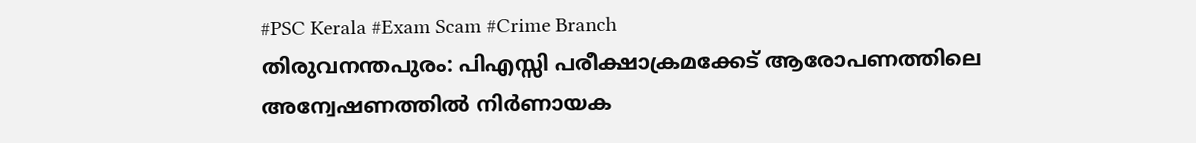#PSC Kerala #Exam Scam #Crime Branch
തിരുവനന്തപുരം: പിഎസ്സി പരീക്ഷാക്രമക്കേട് ആരോപണത്തിലെ അന്വേഷണത്തിൽ നിർണായക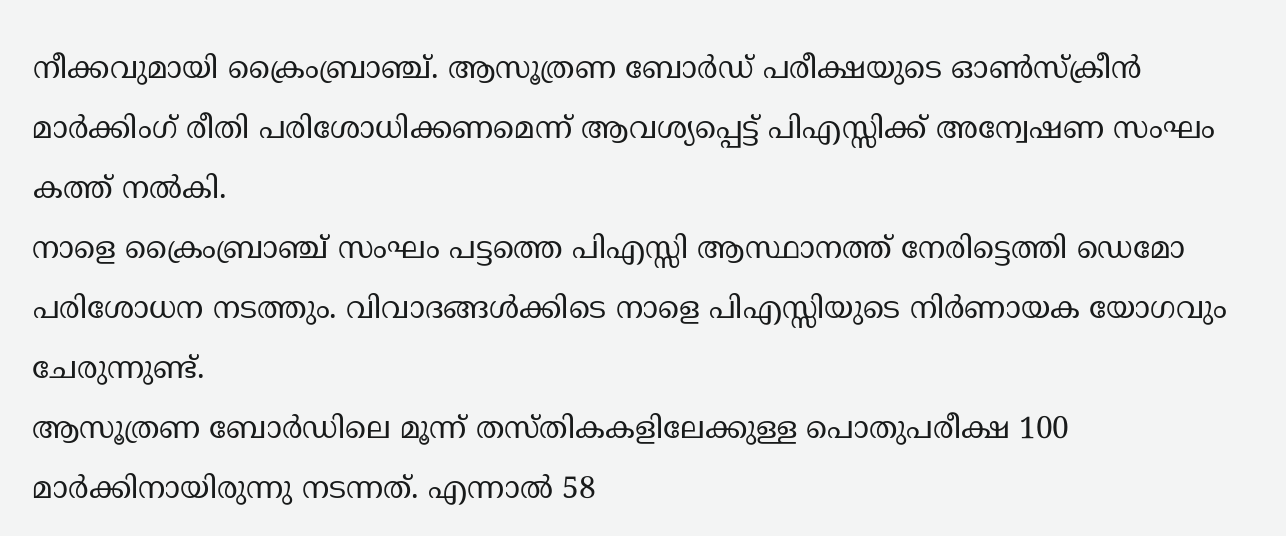നീക്കവുമായി ക്രൈംബ്രാഞ്ച്. ആസൂത്രണ ബോർഡ് പരീക്ഷയുടെ ഓൺസ്ക്രീൻ മാർക്കിംഗ് രീതി പരിശോധിക്കണമെന്ന് ആവശ്യപ്പെട്ട് പിഎസ്സിക്ക് അന്വേഷണ സംഘം കത്ത് നൽകി.
നാളെ ക്രൈംബ്രാഞ്ച് സംഘം പട്ടത്തെ പിഎസ്സി ആസ്ഥാനത്ത് നേരിട്ടെത്തി ഡെമോ പരിശോധന നടത്തും. വിവാദങ്ങൾക്കിടെ നാളെ പിഎസ്സിയുടെ നിർണായക യോഗവും ചേരുന്നുണ്ട്.
ആസൂത്രണ ബോർഡിലെ മൂന്ന് തസ്തികകളിലേക്കുള്ള പൊതുപരീക്ഷ 100 മാർക്കിനായിരുന്നു നടന്നത്. എന്നാൽ 58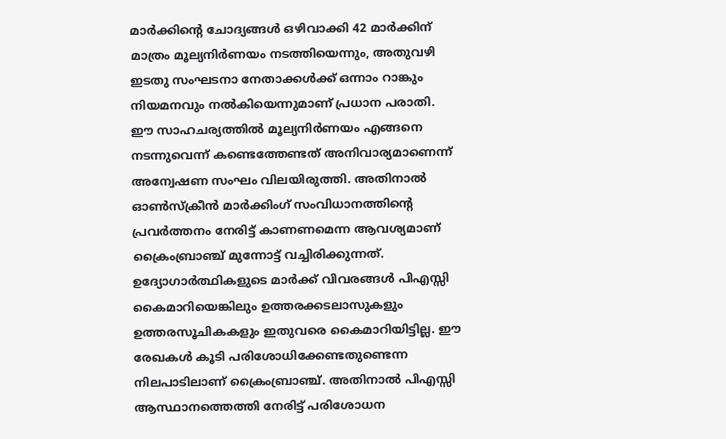മാർക്കിന്റെ ചോദ്യങ്ങൾ ഒഴിവാക്കി 42 മാർക്കിന് മാത്രം മൂല്യനിർണയം നടത്തിയെന്നും, അതുവഴി ഇടതു സംഘടനാ നേതാക്കൾക്ക് ഒന്നാം റാങ്കും നിയമനവും നൽകിയെന്നുമാണ് പ്രധാന പരാതി.
ഈ സാഹചര്യത്തിൽ മൂല്യനിർണയം എങ്ങനെ നടന്നുവെന്ന് കണ്ടെത്തേണ്ടത് അനിവാര്യമാണെന്ന് അന്വേഷണ സംഘം വിലയിരുത്തി. അതിനാൽ ഓൺസ്ക്രീൻ മാർക്കിംഗ് സംവിധാനത്തിന്റെ പ്രവർത്തനം നേരിട്ട് കാണണമെന്ന ആവശ്യമാണ് ക്രൈംബ്രാഞ്ച് മുന്നോട്ട് വച്ചിരിക്കുന്നത്.
ഉദ്യോഗാർത്ഥികളുടെ മാർക്ക് വിവരങ്ങൾ പിഎസ്സി കൈമാറിയെങ്കിലും ഉത്തരക്കടലാസുകളും ഉത്തരസൂചികകളും ഇതുവരെ കൈമാറിയിട്ടില്ല. ഈ രേഖകൾ കൂടി പരിശോധിക്കേണ്ടതുണ്ടെന്ന നിലപാടിലാണ് ക്രൈംബ്രാഞ്ച്. അതിനാൽ പിഎസ്സി ആസ്ഥാനത്തെത്തി നേരിട്ട് പരിശോധന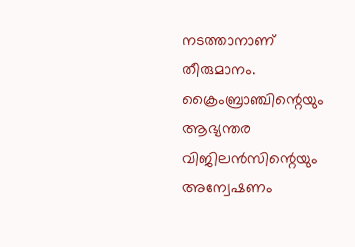നടത്താനാണ് തീരുമാനം.
ക്രൈംബ്രാഞ്ചിന്റെയും ആഭ്യന്തര വിജിലൻസിന്റെയും അന്വേഷണം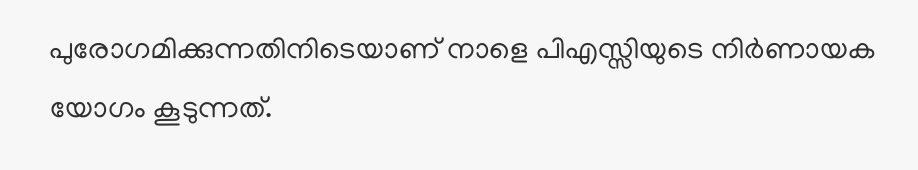പുരോഗമിക്കുന്നതിനിടെയാണ് നാളെ പിഎസ്സിയുടെ നിർണായക യോഗം കൂടുന്നത്.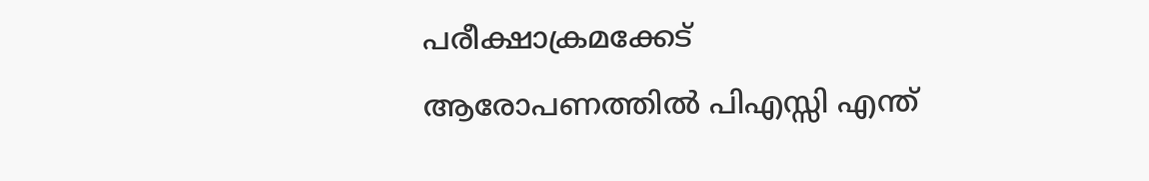പരീക്ഷാക്രമക്കേട് ആരോപണത്തിൽ പിഎസ്സി എന്ത്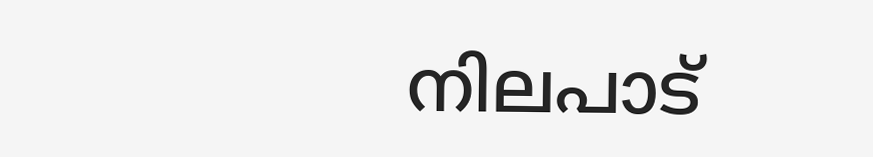നിലപാട്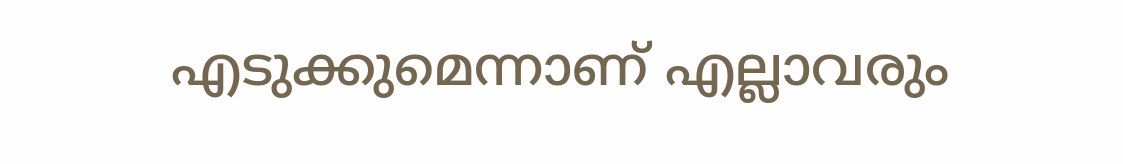എടുക്കുമെന്നാണ് എല്ലാവരും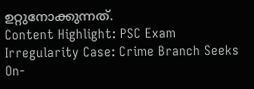ഉറ്റുനോക്കുന്നത്.
Content Highlight: PSC Exam Irregularity Case: Crime Branch Seeks On-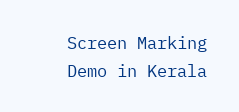Screen Marking Demo in Kerala